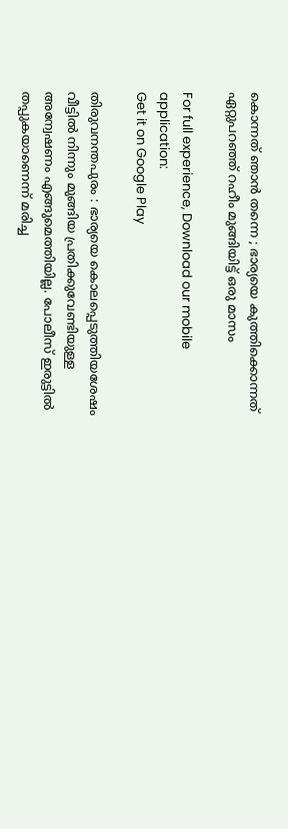കൊന്നത് ഞാന്‍ തന്നെ ; ഭാര്യയെ കുത്തിക്കൊന്നത് ഏറ്റുപറഞ്ഞ് റഹീം മുങ്ങിയിട്ട് ഒരു മാസം

For full experience, Download our mobile application:
Get it on Google Play

തിരുവനന്തപുരം : ഭാര്യയെ കൊലപ്പെടുത്തിയശേഷം വീട്ടിൽ നിന്നും മുങ്ങിയ പ്രതിക്കുവേണ്ടിയുള്ള അന്വേഷണം എങ്ങുമെത്തിയില്ല. പോലീസ് ഇരുട്ടിൽ തപ്പുകയാണെന്ന് മരിച്ച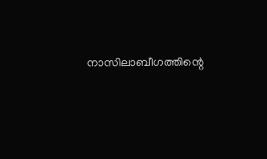നാസിലാബീഗത്തിന്റെ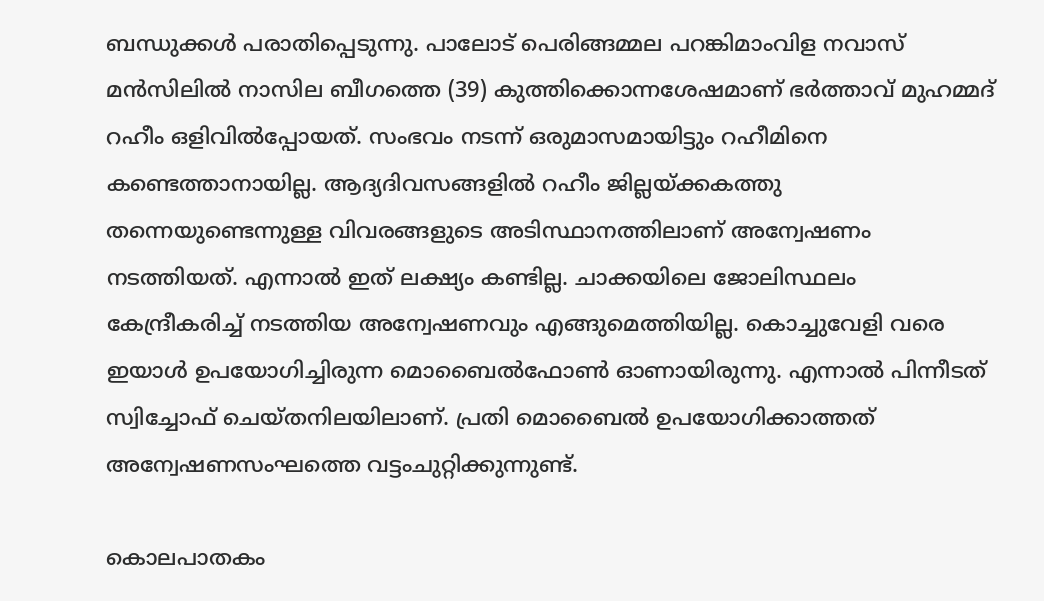ബന്ധുക്കൾ പരാതിപ്പെടുന്നു. പാലോട് പെരിങ്ങമ്മല പറങ്കിമാംവിള നവാസ് മൻസിലിൽ നാസില ബീഗത്തെ (39) കുത്തിക്കൊന്നശേഷമാണ് ഭർത്താവ് മുഹമ്മദ് റഹീം ഒളിവിൽപ്പോയത്. സംഭവം നടന്ന് ഒരുമാസമായിട്ടും റഹീമിനെ കണ്ടെത്താനായില്ല. ആദ്യദിവസങ്ങളിൽ റഹീം ജില്ലയ്ക്കകത്തു തന്നെയുണ്ടെന്നുള്ള വിവരങ്ങളുടെ അടിസ്ഥാനത്തിലാണ് അന്വേഷണം നടത്തിയത്. എന്നാൽ ഇത് ലക്ഷ്യം കണ്ടില്ല. ചാക്കയിലെ ജോലിസ്ഥലം കേന്ദ്രീകരിച്ച് നടത്തിയ അന്വേഷണവും എങ്ങുമെത്തിയില്ല. കൊച്ചുവേളി വരെ ഇയാൾ ഉപയോഗിച്ചിരുന്ന മൊബൈൽഫോൺ ഓണായിരുന്നു. എന്നാൽ പിന്നീടത് സ്വിച്ചോഫ് ചെയ്തനിലയിലാണ്. പ്രതി മൊബൈൽ ഉപയോഗിക്കാത്തത് അന്വേഷണസംഘത്തെ വട്ടംചുറ്റിക്കുന്നുണ്ട്.

കൊലപാതകം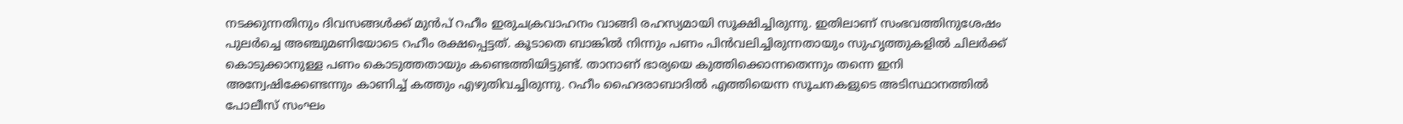നടക്കുന്നതിനും ദിവസങ്ങൾക്ക് മുൻപ് റഹീം ഇരുചക്രവാഹനം വാങ്ങി രഹസ്യമായി സൂക്ഷിച്ചിരുന്നു. ഇതിലാണ് സംഭവത്തിനുശേഷം പുലർച്ചെ അഞ്ചുമണിയോടെ റഹീം രക്ഷപ്പെട്ടത്. കൂടാതെ ബാങ്കിൽ നിന്നും പണം പിൻവലിച്ചിരുന്നതായും സുഹൃത്തുകളിൽ ചിലർക്ക് കൊടുക്കാനുള്ള പണം കൊടുത്തതായും കണ്ടെത്തിയിട്ടുണ്ട്. താനാണ് ഭാര്യയെ കുത്തിക്കൊന്നതെന്നും തന്നെ ഇനി അന്വേഷിക്കേണ്ടന്നും കാണിച്ച് കത്തും എഴുതിവച്ചിരുന്നു. റഹീം ഹൈദരാബാദിൽ എത്തിയെന്ന സൂചനകളുടെ അടിസ്ഥാനത്തിൽ പോലീസ് സംഘം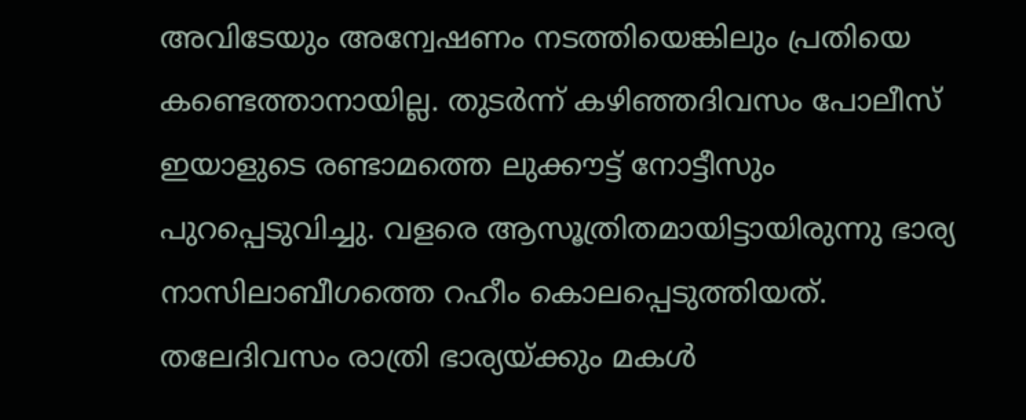അവിടേയും അന്വേഷണം നടത്തിയെങ്കിലും പ്രതിയെ കണ്ടെത്താനായില്ല. തുടർന്ന് കഴിഞ്ഞദിവസം പോലീസ് ഇയാളുടെ രണ്ടാമത്തെ ലുക്കൗട്ട് നോട്ടീസും പുറപ്പെടുവിച്ചു. വളരെ ആസൂത്രിതമായിട്ടായിരുന്നു ഭാര്യ നാസിലാബീഗത്തെ റഹീം കൊലപ്പെടുത്തിയത്. തലേദിവസം രാത്രി ഭാര്യയ്ക്കും മകൾ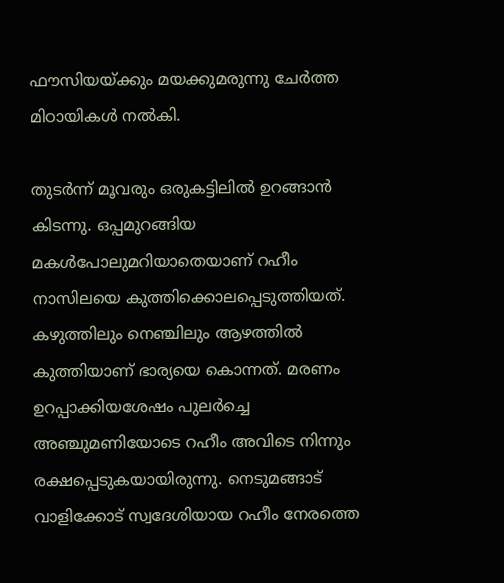ഫൗസിയയ്ക്കും മയക്കുമരുന്നു ചേർത്ത മിഠായികൾ നൽകി.

തുടർന്ന് മൂവരും ഒരുകട്ടിലിൽ ഉറങ്ങാൻ കിടന്നു. ഒപ്പമുറങ്ങിയ മകൾപോലുമറിയാതെയാണ് റഹീം നാസിലയെ കുത്തിക്കൊലപ്പെടുത്തിയത്. കഴുത്തിലും നെഞ്ചിലും ആഴത്തിൽ കുത്തിയാണ് ഭാര്യയെ കൊന്നത്. മരണം ഉറപ്പാക്കിയശേഷം പുലർച്ചെ അഞ്ചുമണിയോടെ റഹീം അവിടെ നിന്നും രക്ഷപ്പെടുകയായിരുന്നു. നെടുമങ്ങാട് വാളിക്കോട് സ്വദേശിയായ റഹീം നേരത്തെ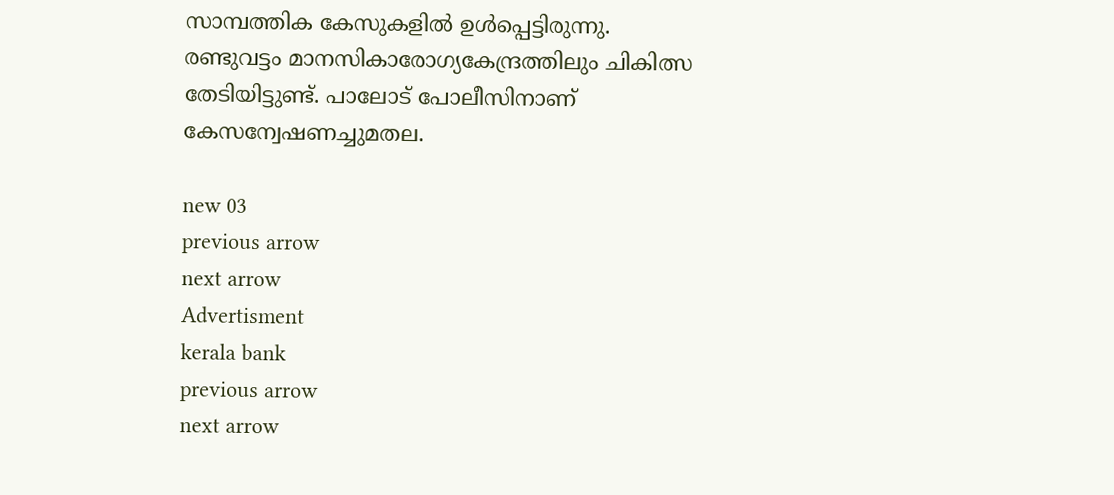സാമ്പത്തിക കേസുകളിൽ ഉൾപ്പെട്ടിരുന്നു. രണ്ടുവട്ടം മാനസികാരോഗ്യകേന്ദ്രത്തിലും ചികിത്സ തേടിയിട്ടുണ്ട്. പാലോട് പോലീസിനാണ് കേസന്വേഷണച്ചുമതല.

new 03
previous arrow
next arrow
Advertisment
kerala bank
previous arrow
next arrow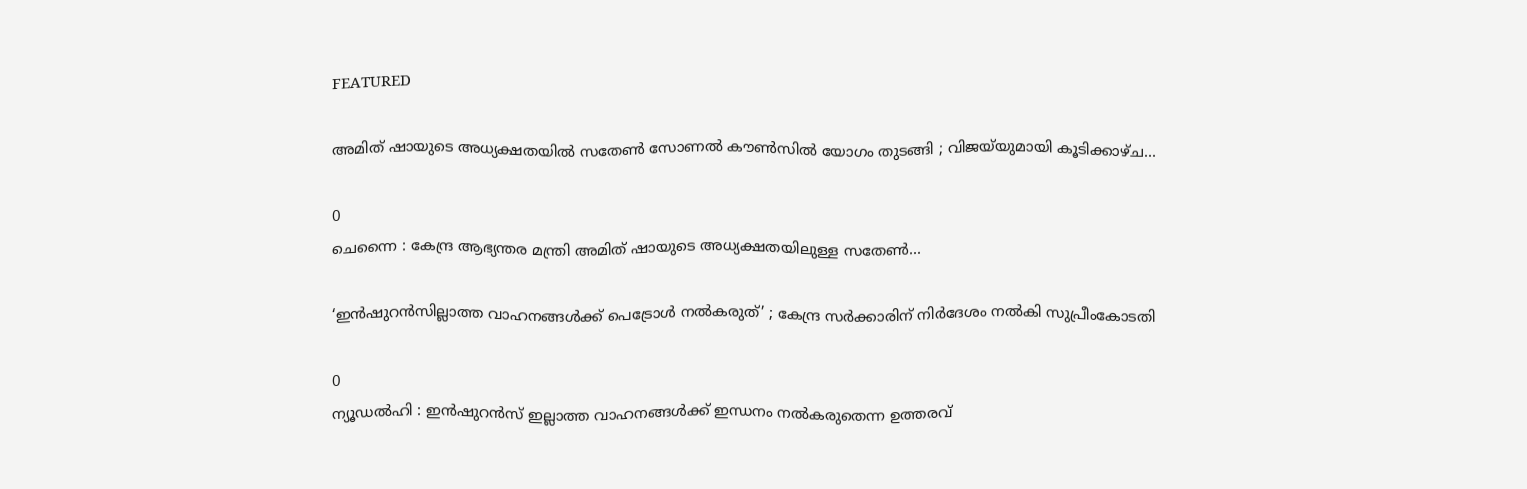FEATURED

അമിത് ഷായുടെ അധ്യക്ഷതയിൽ സതേൺ സോണൽ കൗൺസിൽ യോഗം തുടങ്ങി ; വിജയ്‌യുമായി കൂടിക്കാഴ്ച...

0
ചെന്നൈ : കേന്ദ്ര ആഭ്യന്തര മന്ത്രി അമിത് ഷായുടെ അധ്യക്ഷതയിലുള്ള സതേൺ...

‘ഇൻഷുറൻസില്ലാത്ത വാഹനങ്ങൾക്ക് പെട്രോൾ നൽകരുത്’ ; കേന്ദ്ര സർക്കാരിന് നിർദേശം നൽകി സുപ്രീംകോടതി

0
ന്യൂഡൽഹി : ഇൻഷുറൻസ് ഇല്ലാത്ത വാഹനങ്ങൾക്ക് ഇന്ധനം നൽകരുതെന്ന ഉത്തരവ്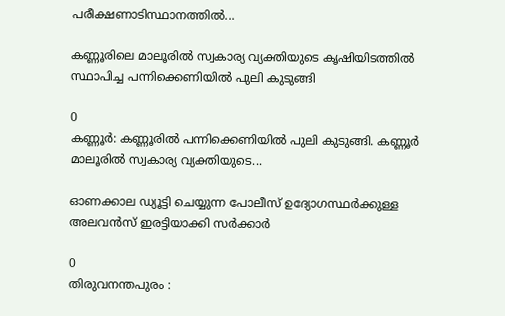പരീക്ഷണാടിസ്ഥാനത്തിൽ...

കണ്ണൂരിലെ മാലൂരിൽ സ്വകാര്യ വ്യക്തിയുടെ കൃഷിയിടത്തിൽ സ്ഥാപിച്ച പന്നിക്കെണിയിൽ പുലി കുടുങ്ങി

0
കണ്ണൂർ: കണ്ണൂരിൽ പന്നിക്കെണിയിൽ പുലി കുടുങ്ങി. കണ്ണൂർ മാലൂരിൽ സ്വകാര്യ വ്യക്തിയുടെ...

ഓണക്കാല ഡ്യൂട്ടി ചെയ്യുന്ന പോലീസ് ഉദ്യോഗസ്ഥർക്കുള്ള അലവൻസ് ഇരട്ടിയാക്കി സർക്കാർ

0
തിരുവനന്തപുരം :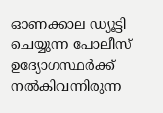ഓണക്കാല ഡ്യൂട്ടി ചെയ്യുന്ന പോലീസ് ഉദ്യോഗസ്ഥർക്ക് നൽകിവന്നിരുന്ന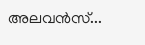അലവൻസ്...